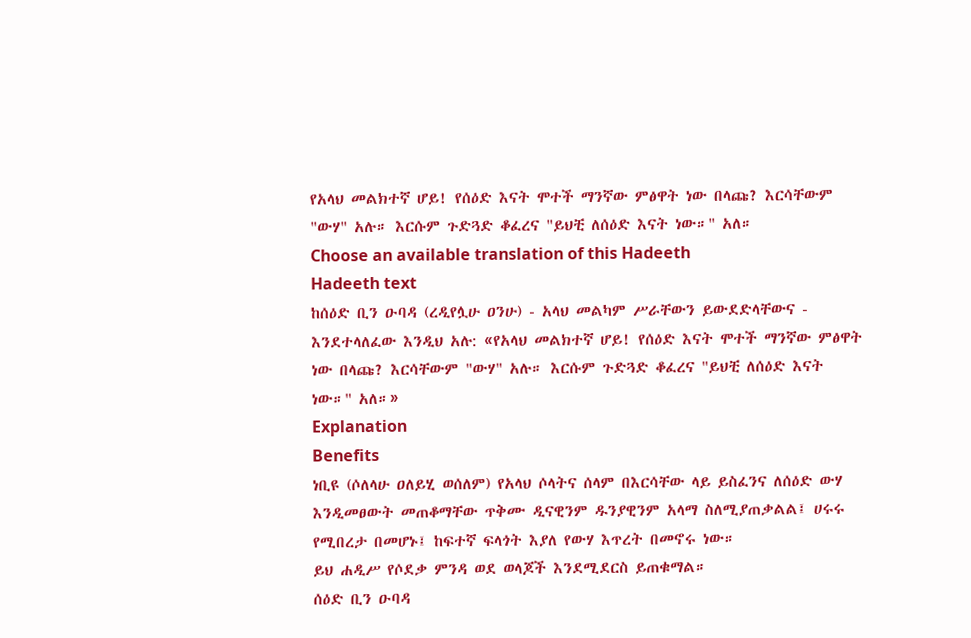የአላህ መልክተኛ ሆይ! የሰዕድ እናት ሞተች ማንኛው ምፅዋት ነው በላጩ? እርሳቸውም "ውሃ" አሉ። እርሱም ጉድጓድ ቆፈረና "ይህቺ ለሰዕድ እናት ነው።" አለ።
Choose an available translation of this Hadeeth
Hadeeth text
ከሰዕድ ቢን ዑባዳ (ረዲየሏሁ ዐንሁ) - አላህ መልካም ሥራቸውን ይውደድላቸውና - እንደተላለፈው እንዲህ አሉ: «የአላህ መልክተኛ ሆይ! የሰዕድ እናት ሞተች ማንኛው ምፅዋት ነው በላጩ? እርሳቸውም "ውሃ" አሉ። እርሱም ጉድጓድ ቆፈረና "ይህቺ ለሰዕድ እናት ነው።" አለ።»
Explanation
Benefits
ነቢዩ (ሶለላሁ ዐለይሂ ወሰለም) የአላህ ሶላትና ሰላም በእርሳቸው ላይ ይስፈንና ለሰዕድ ውሃ እንዲመፀውት መጠቆማቸው ጥቅሙ ዲናዊንም ዱንያዊንም አላማ ስለሚያጠቃልል፤ ሀሩሩ የሚበረታ በመሆኑ፤ ከፍተኛ ፍላጎት እያለ የውሃ እጥረት በመኖሩ ነው።
ይህ ሐዲሥ የሶደቃ ምንዳ ወደ ወላጆች እንደሚደርስ ይጠቁማል።
ሰዕድ ቢን ዑባዳ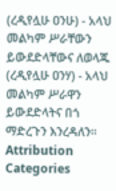(ረዲየሏሁ ዐንሁ) - አላህ መልካም ሥራቸውን ይውደድላቸውና ለወላጁ (ረዲየሏሁ ዐንሃ) - አላህ መልካም ሥራዋን ይውደድላትና በጎ ማድረጉን እንረዳለን።
Attribution
Categories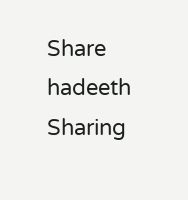Share hadeeth
Sharing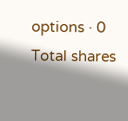options · 0 Total shares